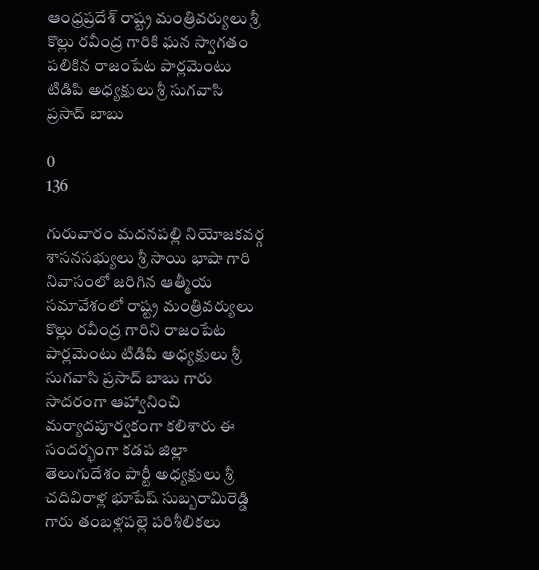ఆంధ్రప్రదేశ్ రాష్ట్ర మంత్రివర్యులు శ్రీ కొల్లు రవీంద్ర గారికి ఘన స్వాగతం పలికిన రాజంపేట పార్లమెంటు టిడిపి అధ్యక్షులు శ్రీ సుగవాసి ప్రసాద్ బాబు

0
136

గురువారం మదనపల్లి నియోజకవర్గ శాసనసభ్యులు శ్రీ సాయి భాషా గారి నివాసంలో జరిగిన ఆత్మీయ సమావేశంలో రాష్ట్ర మంత్రివర్యులు కొల్లు రవీంద్ర గారిని రాజంపేట పార్లమెంటు టిడిపి అధ్యక్షులు శ్రీ సుగవాసి ప్రసాద్ బాబు గారు సాదరంగా ఆహ్వానించి మర్యాదపూర్వకంగా కలిశారు ఈ సందర్భంగా కడప జిల్లా తెలుగుదేశం పార్టీ అధ్యక్షులు శ్రీ చదివిరాళ్ల భూపేష్ సుబ్బరామిరెడ్డి గారు తంబళ్లపల్లె పరిశీలికలు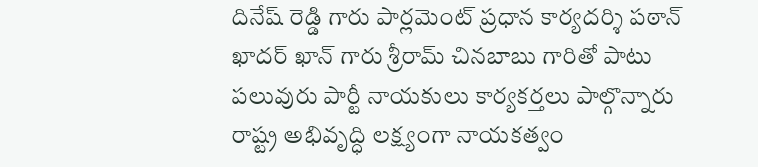దినేష్ రెడ్డి గారు పార్లమెంట్ ప్రధాన కార్యదర్శి పఠాన్ ఖాదర్ ఖాన్ గారు శ్రీరామ్ చినబాబు గారితో పాటు పలువురు పార్టీ నాయకులు కార్యకర్తలు పాల్గొన్నారు రాష్ట్ర అభివృద్ధి లక్ష్యంగా నాయకత్వం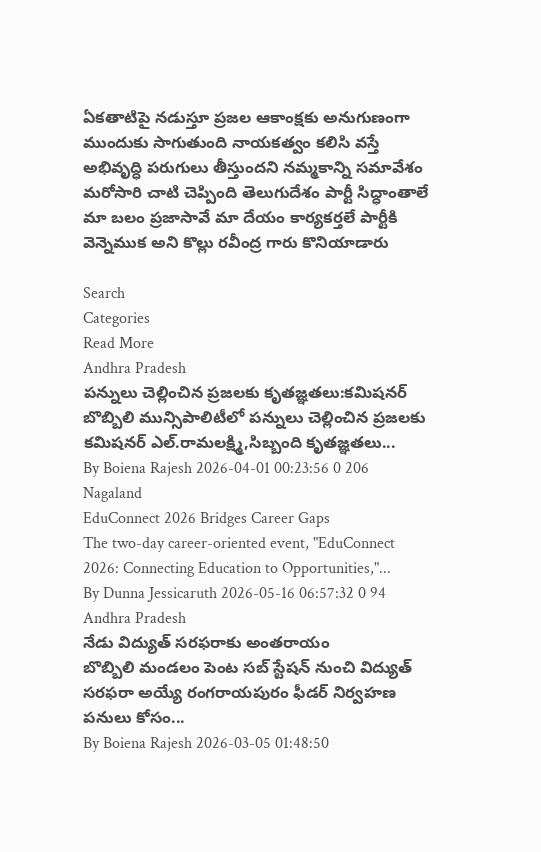ఏకతాటిపై నడుస్తూ ప్రజల ఆకాంక్షకు అనుగుణంగా ముందుకు సాగుతుంది నాయకత్వం కలిసి వస్తే అభివృద్ధి పరుగులు తీస్తుందని నమ్మకాన్ని సమావేశం మరోసారి చాటి చెప్పింది తెలుగుదేశం పార్టీ సిద్ధాంతాలే మా బలం ప్రజాసావే మా దేయం కార్యకర్తలే పార్టీకి వెన్నెముక అని కొల్లు రవీంద్ర గారు కొనియాడారు

Search
Categories
Read More
Andhra Pradesh
పన్నులు చెల్లించిన ప్రజలకు కృతజ్ఞతలు:కమిషనర్
బొబ్బిలి మున్సిపాలిటీలో పన్నులు చెల్లించిన ప్రజలకు కమిషనర్ ఎల్.రామలక్ష్మి,సిబ్బంది కృతజ్ఞతలు...
By Boiena Rajesh 2026-04-01 00:23:56 0 206
Nagaland
EduConnect 2026 Bridges Career Gaps
The two-day career-oriented event, "EduConnect 2026: Connecting Education to Opportunities,"...
By Dunna Jessicaruth 2026-05-16 06:57:32 0 94
Andhra Pradesh
నేడు విద్యుత్ సరఫరాకు అంతరాయం
బొబ్బిలి మండలం పెంట సబ్ స్టేషన్ నుంచి విద్యుత్ సరఫరా అయ్యే రంగరాయపురం ఫీడర్ నిర్వహణ పనులు కోసం...
By Boiena Rajesh 2026-03-05 01:48:50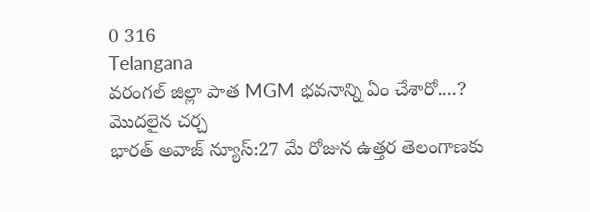0 316
Telangana
వరంగల్ జిల్లా పాత MGM భవనాన్ని ఏం చేశారో....? మొదలైన చర్చ
భారత్ అవాజ్ న్యూస్:27 మే రోజున ఉత్తర తెలంగాణకు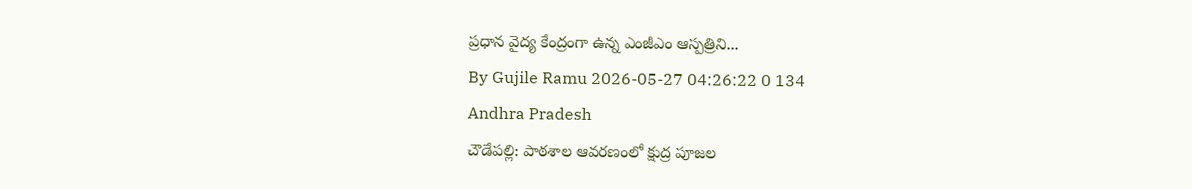ప్రధాన వైద్య కేంద్రంగా ఉన్న ఎంజీఎం ఆస్పత్రిని...
By Gujile Ramu 2026-05-27 04:26:22 0 134
Andhra Pradesh
చౌడేపల్లి: పాఠశాల ఆవరణంలో క్షుద్ర పూజల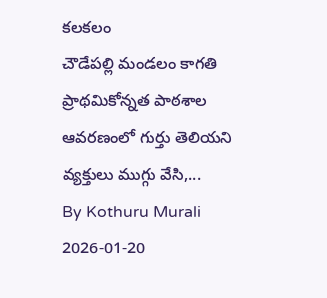కలకలం
చౌడేపల్లి మండలం కాగతి ప్రాథమికోన్నత పాఠశాల ఆవరణంలో గుర్తు తెలియని వ్యక్తులు ముగ్గు వేసి,...
By Kothuru Murali 2026-01-20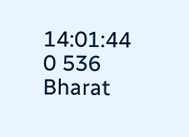14:01:44 0 536
Bharat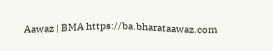Aawaz | BMA https://ba.bharataawaz.com